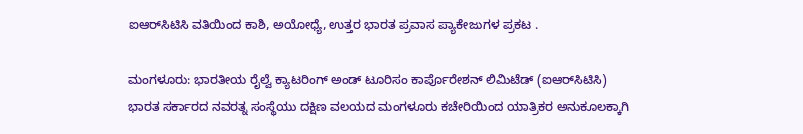ಐಆರ್‌ಸಿಟಿಸಿ ವತಿಯಿಂದ ಕಾಶಿ, ಅಯೋಧ್ಯೆ, ಉತ್ತರ ಭಾರತ ಪ್ರವಾಸ ಪ್ಯಾಕೇಜುಗಳ ಪ್ರಕಟ .

ಮಂಗಳೂರು: ಭಾರತೀಯ ರೈಲ್ವೆ ಕ್ಯಾಟರಿಂಗ್ ಅಂಡ್ ಟೂರಿಸಂ ಕಾರ್ಪೊರೇಶನ್ ಲಿಮಿಟೆಡ್ (ಐಆರ್‌ಸಿಟಿಸಿ) ಭಾರತ ಸರ್ಕಾರದ ನವರತ್ನ ಸಂಸ್ಥೆಯು ದಕ್ಷಿಣ ವಲಯದ ಮಂಗಳೂರು ಕಚೇರಿಯಿಂದ ಯಾತ್ರಿಕರ ಅನುಕೂಲಕ್ಕಾಗಿ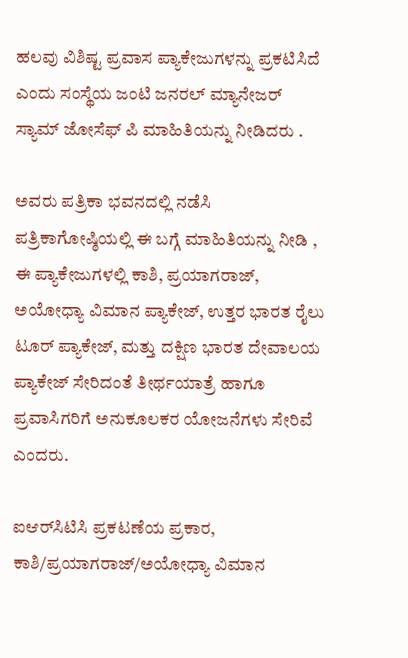ಹಲವು ವಿಶಿಷ್ಟ ಪ್ರವಾಸ ಪ್ಯಾಕೇಜುಗಳನ್ನು ಪ್ರಕಟಿಸಿದೆ ಎಂದು ಸಂಸ್ಥೆಯ ಜಂಟಿ ಜನರಲ್ ಮ್ಯಾನೇಜರ್ ಸ್ಯಾಮ್ ಜೋಸೆಫ್ ಪಿ ಮಾಹಿತಿಯನ್ನು ನೀಡಿದರು .

ಅವರು ಪತ್ರಿಕಾ ಭವನದಲ್ಲಿ ನಡೆಸಿ ಪತ್ರಿಕಾಗೋಷ್ಠಿಯಲ್ಲಿ ಈ ಬಗ್ಗೆ ಮಾಹಿತಿಯನ್ನು ನೀಡಿ , ಈ ಪ್ಯಾಕೇಜುಗಳಲ್ಲಿ ಕಾಶಿ, ಪ್ರಯಾಗರಾಜ್, ಅಯೋಧ್ಯಾ ವಿಮಾನ ಪ್ಯಾಕೇಜ್, ಉತ್ತರ ಭಾರತ ರೈಲು ಟೂರ್ ಪ್ಯಾಕೇಜ್, ಮತ್ತು ದಕ್ಷಿಣ ಭಾರತ ದೇವಾಲಯ ಪ್ಯಾಕೇಜ್ ಸೇರಿದಂತೆ ತೀರ್ಥಯಾತ್ರೆ ಹಾಗೂ ಪ್ರವಾಸಿಗರಿಗೆ ಅನುಕೂಲಕರ ಯೋಜನೆಗಳು ಸೇರಿವೆ ಎಂದರು.

ಐಆರ್‌ಸಿಟಿಸಿ ಪ್ರಕಟಣೆಯ ಪ್ರಕಾರ, ಕಾಶಿ/ಪ್ರಯಾಗರಾಜ್/ಅಯೋಧ್ಯಾ ವಿಮಾನ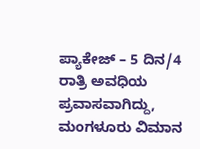ಪ್ಯಾಕೇಜ್ – 5 ದಿನ/4 ರಾತ್ರಿ ಅವಧಿಯ ಪ್ರವಾಸವಾಗಿದ್ದು, ಮಂಗಳೂರು ವಿಮಾನ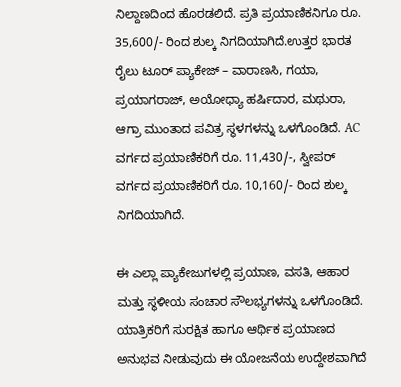ನಿಲ್ದಾಣದಿಂದ ಹೊರಡಲಿದೆ. ಪ್ರತಿ ಪ್ರಯಾಣಿಕನಿಗೂ ರೂ. 35,600/- ರಿಂದ ಶುಲ್ಕ ನಿಗದಿಯಾಗಿದೆ.ಉತ್ತರ ಭಾರತ ರೈಲು ಟೂರ್ ಪ್ಯಾಕೇಜ್ – ವಾರಾಣಸಿ, ಗಯಾ, ಪ್ರಯಾಗರಾಜ್, ಅಯೋಧ್ಯಾ ಹರ್ಷಿದಾರ, ಮಥುರಾ, ಆಗ್ರಾ ಮುಂತಾದ ಪವಿತ್ರ ಸ್ಥಳಗಳನ್ನು ಒಳಗೊಂಡಿದೆ. AC ವರ್ಗದ ಪ್ರಯಾಣಿಕರಿಗೆ ರೂ. 11,430/-, ಸ್ವೀಪ‌ರ್ ವರ್ಗದ ಪ್ರಯಾಣಿಕರಿಗೆ ರೂ. 10,160/- ರಿಂದ ಶುಲ್ಕ ನಿಗದಿಯಾಗಿದೆ.

ಈ ಎಲ್ಲಾ ಪ್ಯಾಕೇಜುಗಳಲ್ಲಿ ಪ್ರಯಾಣ, ವಸತಿ, ಆಹಾರ ಮತ್ತು ಸ್ಥಳೀಯ ಸಂಚಾರ ಸೌಲಭ್ಯಗಳನ್ನು ಒಳಗೊಂಡಿದೆ. ಯಾತ್ರಿಕರಿಗೆ ಸುರಕ್ಷಿತ ಹಾಗೂ ಆರ್ಥಿಕ ಪ್ರಯಾಣದ ಅನುಭವ ನೀಡುವುದು ಈ ಯೋಜನೆಯ ಉದ್ದೇಶವಾಗಿದೆ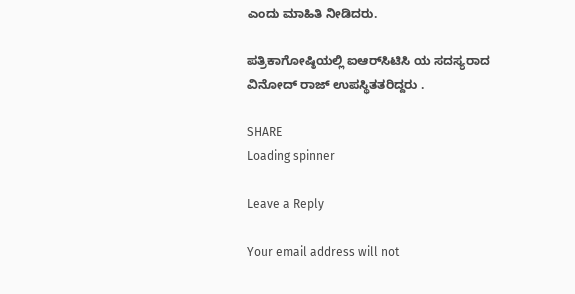ಎಂದು ಮಾಹಿತಿ ನೀಡಿದರು.

ಪತ್ರಿಕಾಗೋಷ್ಠಿಯಲ್ಲಿ ಐಆರ್‌ಸಿಟಿಸಿ ಯ ಸದಸ್ಯರಾದ ವಿನೋದ್ ರಾಜ್ ಉಪಸ್ಥಿತತರಿದ್ದರು .

SHARE
Loading spinner

Leave a Reply

Your email address will not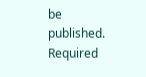be published. Required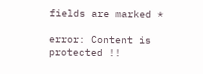fields are marked *

error: Content is protected !!